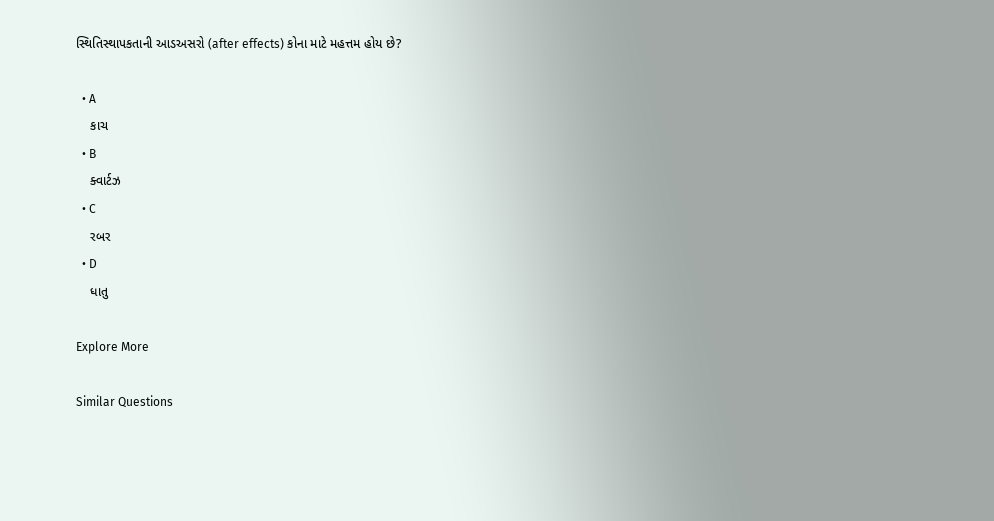સ્થિતિસ્થાપકતાની આડઅસરો (after effects) કોના માટે મહત્તમ હોય છે?

  • A
    કાચ
  • B
    ક્વાર્ટઝ
  • C
    રબર
  • D
    ધાતુ

Explore More

Similar Questions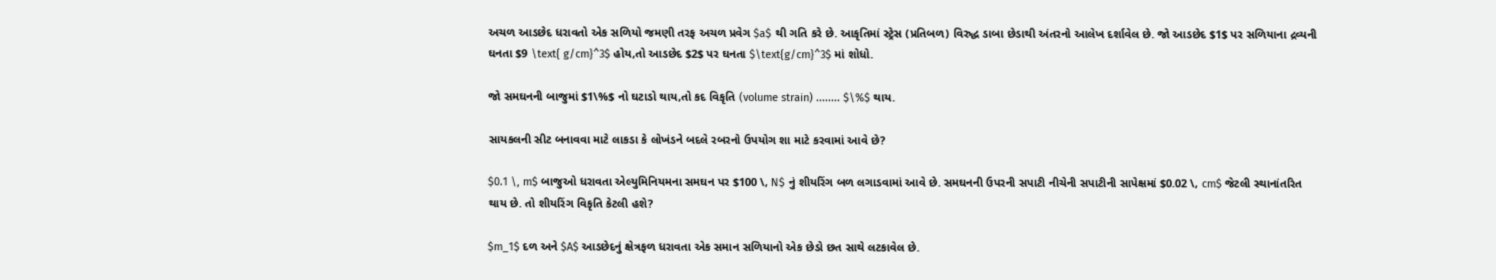અચળ આડછેદ ધરાવતો એક સળિયો જમણી તરફ અચળ પ્રવેગ $a$ થી ગતિ કરે છે. આકૃતિમાં સ્ટ્રેસ (પ્રતિબળ) વિરુદ્ધ ડાબા છેડાથી અંતરનો આલેખ દર્શાવેલ છે. જો આડછેદ $1$ પર સળિયાના દ્રવ્યની ઘનતા $9 \text{ g/cm}^3$ હોય,તો આડછેદ $2$ પર ઘનતા $\text{g/cm}^3$ માં શોધો.

જો સમઘનની બાજુમાં $1\%$ નો ઘટાડો થાય,તો કદ વિકૃતિ (volume strain) ........ $\%$ થાય.

સાયકલની સીટ બનાવવા માટે લાકડા કે લોખંડને બદલે રબરનો ઉપયોગ શા માટે કરવામાં આવે છે?

$0.1 \, m$ બાજુઓ ધરાવતા એલ્યુમિનિયમના સમઘન પર $100 \, N$ નું શીયરિંગ બળ લગાડવામાં આવે છે. સમઘનની ઉપરની સપાટી નીચેની સપાટીની સાપેક્ષમાં $0.02 \, cm$ જેટલી સ્થાનાંતરિત થાય છે. તો શીયરિંગ વિકૃતિ કેટલી હશે?

$m_1$ દળ અને $A$ આડછેદનું ક્ષેત્રફળ ધરાવતા એક સમાન સળિયાનો એક છેડો છત સાથે લટકાવેલ છે.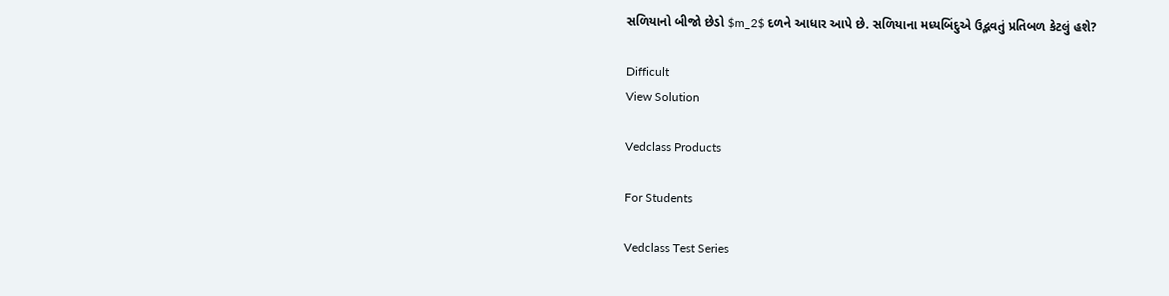સળિયાનો બીજો છેડો $m_2$ દળને આધાર આપે છે. સળિયાના મધ્યબિંદુએ ઉદ્ભવતું પ્રતિબળ કેટલું હશે?

Difficult
View Solution

Vedclass Products

For Students

Vedclass Test Series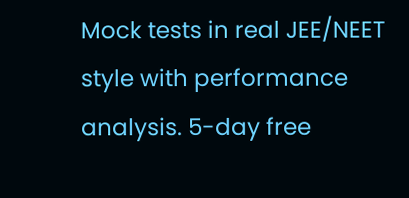Mock tests in real JEE/NEET style with performance analysis. 5-day free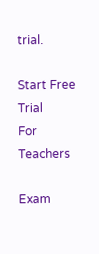trial.

Start Free Trial
For Teachers

Exam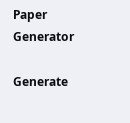Paper Generator

Generate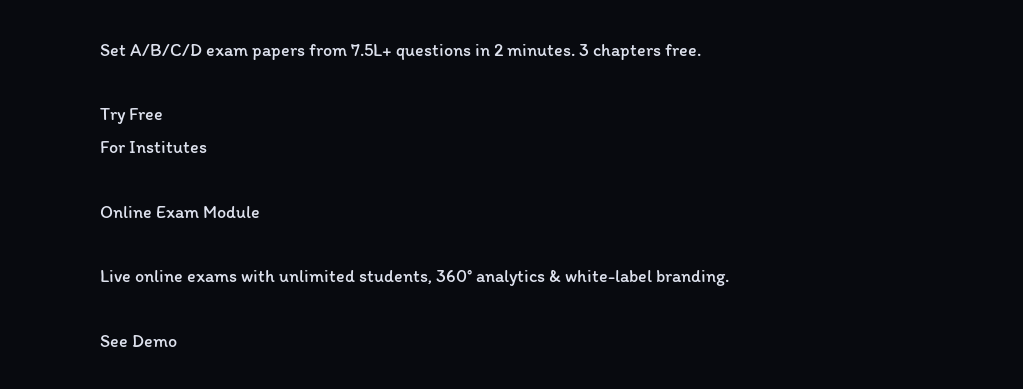Set A/B/C/D exam papers from 7.5L+ questions in 2 minutes. 3 chapters free.

Try Free
For Institutes

Online Exam Module

Live online exams with unlimited students, 360° analytics & white-label branding.

See Demo